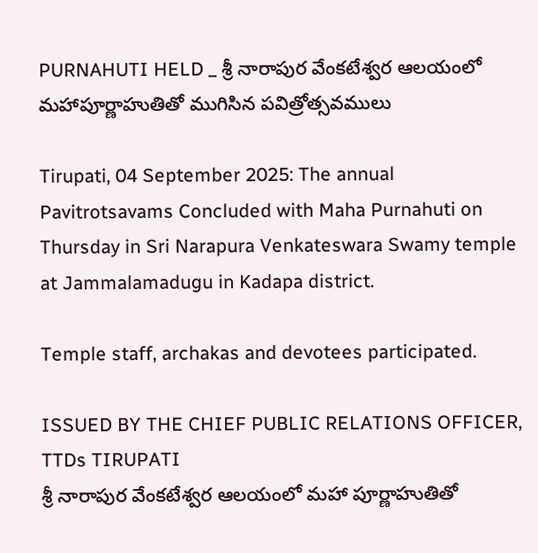PURNAHUTI HELD _ శ్రీ నారాపుర వేంకటేశ్వర ఆలయంలో మహాపూర్ణాహుతితో ముగిసిన పవిత్రోత్సవములు

Tirupati, 04 September 2025: The annual Pavitrotsavams Concluded with Maha Purnahuti on Thursday in Sri Narapura Venkateswara Swamy temple at Jammalamadugu in Kadapa district.

Temple staff, archakas and devotees participated.

ISSUED BY THE CHIEF PUBLIC RELATIONS OFFICER, TTDs TIRUPATI
శ్రీ నారాపుర వేంకటేశ్వర ఆలయంలో మహా పూర్ణాహుతితో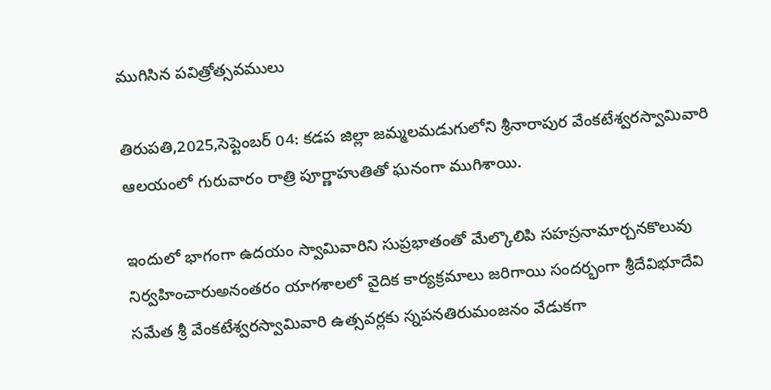ముగిసిన పవిత్రోత్సవములు

తిరుపతి,2025,సెప్టెంబర్ 04: కడప జిల్లా జమ్మలమడుగులోని శ్రీనారాపుర వేంకటేశ్వరస్వామివారి ఆలయంలో గురువారం రాత్రి పూర్ణాహుతితో ఘనంగా ముగిశాయి.

ఇందులో భాగంగా ఉదయం స్వామివారిని సుప్రభాతంతో మేల్కొలిపి సహస్రనామార్చనకొలువు నిర్వహించారుఅనంత‌రం యాగ‌శాల‌లో వైదిక కార్య‌క్ర‌మాలు జ‌రిగాయి సందర్భంగా శ్రీదేవిభూదేవి స‌మేత శ్రీ వేంక‌టేశ్వ‌ర‌స్వామివారి ఉత్స‌వ‌ర్ల‌కు స్నపనతిరుమంజనం వేడుకగా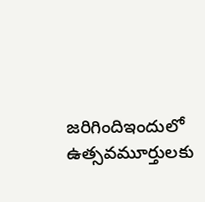జరిగిందిఇందులో ఉత్సవమూర్తులకు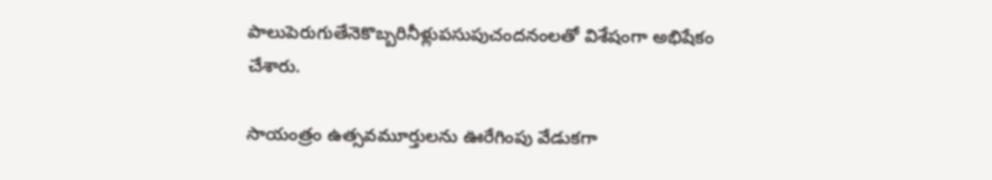పాలుపెరుగుతేనెకొబ్బరినీళ్లుప‌సుపుచందనంల‌తో విశేషంగా అభిషేకం చేశారు.

సాయంత్రం ఉత్సవమూర్తులను ఊరేగింపు వేడుకగా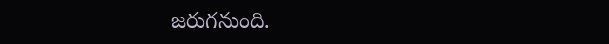జరుగనుంది.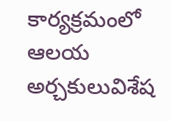కార్య‌క్ర‌మంలో ఆల‌య అర్చ‌కులువిశేష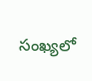సంఖ్య‌లో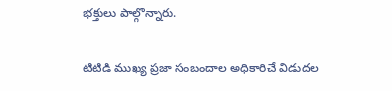భ‌క్తులు పాల్గొన్నారు.

టిటిడి ముఖ్య‌ ప్రజా సంబందాల అధికారిచే విడుదల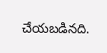చేయబడినది.